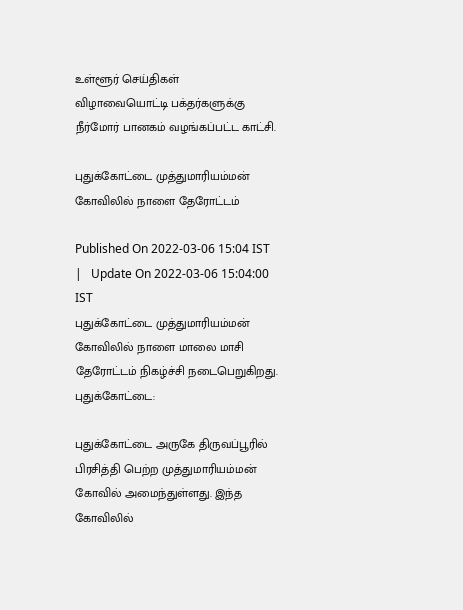உள்ளூர் செய்திகள்
விழாவையொட்டி பக்தர்களுக்கு நீர்மோர் பானகம் வழங்கப்பட்ட காட்சி.

புதுக்கோட்டை முத்துமாரியம்மன் கோவிலில் நாளை தேரோட்டம்

Published On 2022-03-06 15:04 IST   |   Update On 2022-03-06 15:04:00 IST
புதுக்கோட்டை முத்துமாரியம்மன் கோவிலில் நாளை மாலை மாசி தேரோட்டம் நிகழ்ச்சி நடைபெறுகிறது.
புதுக்கோட்டை:

புதுக்கோட்டை அருகே திருவப்பூரில் பிரசித்தி பெற்ற முத்துமாரியம்மன் கோவில் அமைந்துள்ளது. இந்த கோவிலில்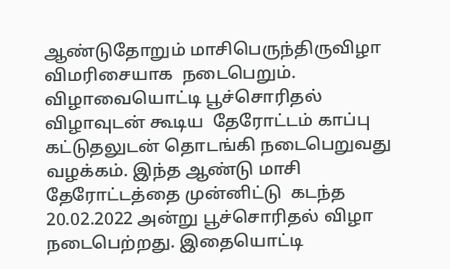ஆண்டுதோறும் மாசிபெருந்திருவிழா விமரிசையாக  நடைபெறும்.
விழாவையொட்டி பூச்சொரிதல் விழாவுடன் கூடிய  தேரோட்டம் காப்பு கட்டுதலுடன் தொடங்கி நடைபெறுவது வழக்கம். இந்த ஆண்டு மாசி தேரோட்டத்தை முன்னிட்டு  கடந்த 20.02.2022 அன்று பூச்சொரிதல் விழா நடைபெற்றது. இதையொட்டி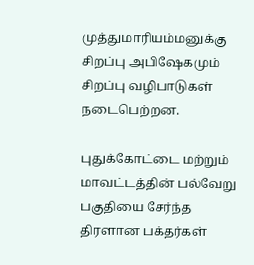முத்துமாரியம்மனுக்கு சிறப்பு அபிஷேகமும் சிறப்பு வழிபாடுகள் நடைபெற்றன.

புதுக்கோட்டை மற்றும் மாவட்டத்தின் பல்வேறு பகுதியை சேர்ந்த திரளான பக்தர்கள்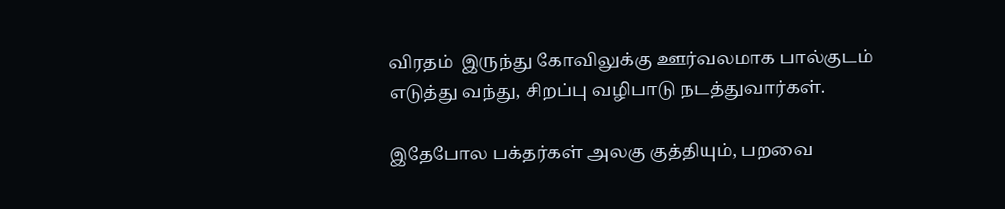விரதம்  இருந்து கோவிலுக்கு ஊர்வலமாக பால்குடம் எடுத்து வந்து, சிறப்பு வழிபாடு நடத்துவார்கள்.

இதேபோல பக்தர்கள் அலகு குத்தியும், பறவை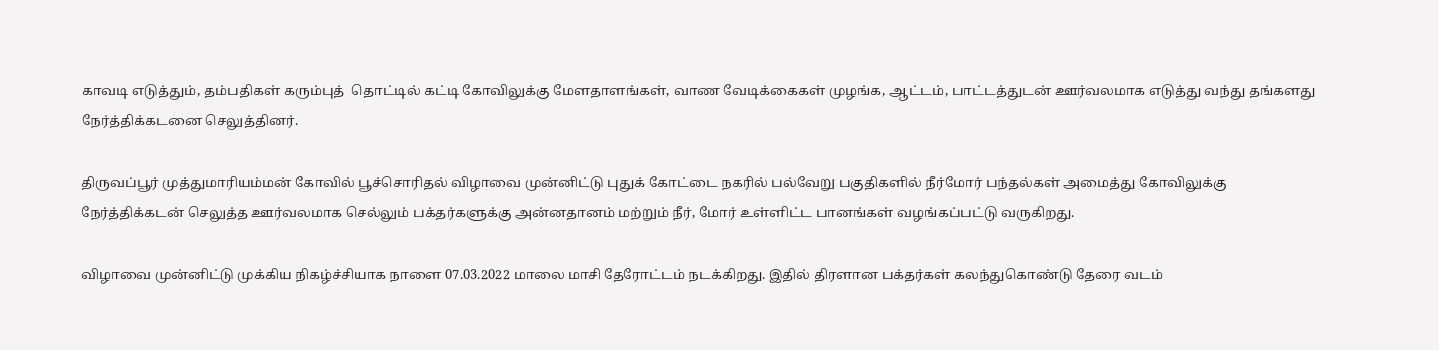காவடி எடுத்தும், தம்பதிகள் கரும்புத்  தொட்டில் கட்டி கோவிலுக்கு மேளதாளங்கள், வாண வேடிக்கைகள் முழங்க, ஆட்டம், பாட்டத்துடன் ஊர்வலமாக எடுத்து வந்து தங்களது நேர்த்திக்கடனை செலுத்தினர்.

திருவப்பூர் முத்துமாரியம்மன் கோவில் பூச்சொரிதல் விழாவை முன்னிட்டு புதுக் கோட்டை நகரில் பல்வேறு பகுதிகளில் நீர்மோர் பந்தல்கள் அமைத்து கோவிலுக்கு நேர்த்திக்கடன் செலுத்த ஊர்வலமாக செல்லும் பக்தர்களுக்கு அன்னதானம் மற்றும் நீர், மோர் உள்ளிட்ட பானங்கள் வழங்கப்பட்டு வருகிறது.

விழாவை முன்னிட்டு முக்கிய நிகழ்ச்சியாக நாளை 07.03.2022 மாலை மாசி தேரோட்டம் நடக்கிறது. இதில் திரளான பக்தர்கள் கலந்துகொண்டு தேரை வடம்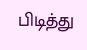பிடித்து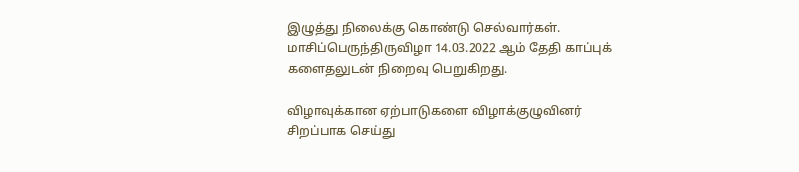இழுத்து நிலைக்கு கொண்டு செல்வார்கள்.  மாசிப்பெருந்திருவிழா 14.03.2022 ஆம் தேதி காப்புக் களைதலுடன் நிறைவு பெறுகிறது.

விழாவுக்கான ஏற்பாடுகளை விழாக்குழுவினர் சிறப்பாக செய்து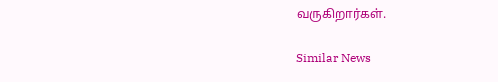வருகிறார்கள்.

Similar News